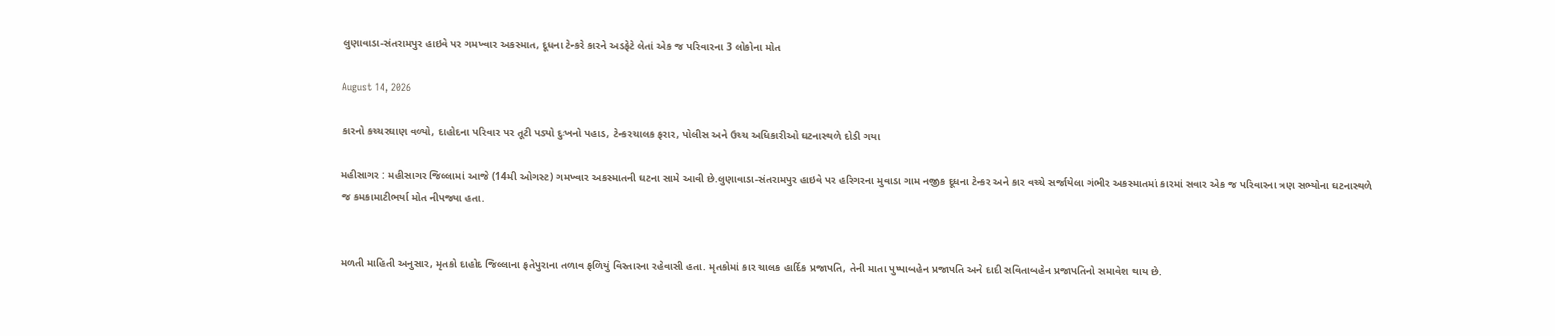લુણાવાડા-સંતરામપુર હાઇવે પર ગમખ્વાર અકસ્માત, દૂધના ટેન્કરે કારને અડફેટે લેતાં એક જ પરિવારના 3 લોકોના મોત

August 14, 2026

કારનો કચ્ચરઘાણ વળ્યો, દાહોદના પરિવાર પર તૂટી પડ્યો દુઃખનો પહાડ, ટેન્કરચાલક ફરાર, પોલીસ અને ઉચ્ચ અધિકારીઓ ઘટનાસ્થળે દોડી ગયા

મહીસાગર : મહીસાગર જિલ્લામાં આજે (14મી ઓગસ્ટ) ગમખ્વાર અકસ્માતની ઘટના સામે આવી છે.લુણાવાડા-સંતરામપુર હાઇવે પર હરિગરના મુવાડા ગામ નજીક દૂધના ટેન્કર અને કાર વચ્ચે સર્જાયેલા ગંભીર અકસ્માતમાં કારમાં સવાર એક જ પરિવારના ત્રણ સભ્યોના ઘટનાસ્થળે જ કમકામાટીભર્યા મોત નીપજ્યા હતા.


મળતી માહિતી અનુસાર, મૃતકો દાહોદ જિલ્લાના ફતેપુરાના તળાવ ફળિયું વિસ્તારના રહેવાસી હતા. મૃતકોમાં કાર ચાલક હાર્દિક પ્રજાપતિ, તેની માતા પુષ્પાબહેન પ્રજાપતિ અને દાદી સવિતાબહેન પ્રજાપતિનો સમાવેશ થાય છે.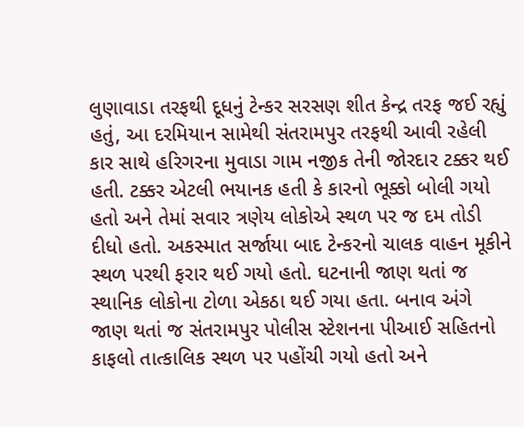લુણાવાડા તરફથી દૂધનું ટેન્કર સરસણ શીત કેન્દ્ર તરફ જઈ રહ્યું હતું, આ દરમિયાન સામેથી સંતરામપુર તરફથી આવી રહેલી કાર સાથે હરિગરના મુવાડા ગામ નજીક તેની જોરદાર ટક્કર થઈ હતી. ટક્કર એટલી ભયાનક હતી કે કારનો ભૂક્કો બોલી ગયો હતો અને તેમાં સવાર ત્રણેય લોકોએ સ્થળ પર જ દમ તોડી દીધો હતો. અકસ્માત સર્જાયા બાદ ટેન્કરનો ચાલક વાહન મૂકીને સ્થળ પરથી ફરાર થઈ ગયો હતો. ઘટનાની જાણ થતાં જ સ્થાનિક લોકોના ટોળા એકઠા થઈ ગયા હતા. બનાવ અંગે જાણ થતાં જ સંતરામપુર પોલીસ સ્ટેશનના પીઆઈ સહિતનો કાફલો તાત્કાલિક સ્થળ પર પહોંચી ગયો હતો અને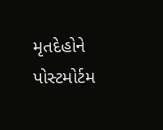મૃતદેહોને પોસ્ટમોર્ટમ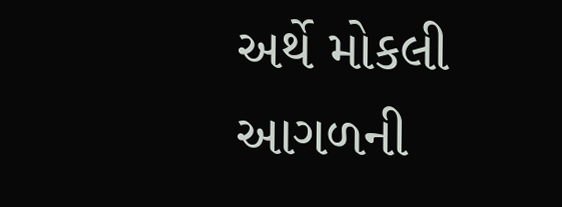અર્થે મોકલી આગળની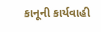કાનૂની કાર્યવાહી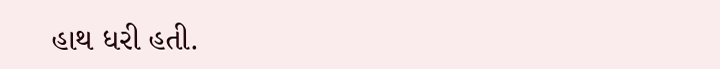હાથ ધરી હતી.